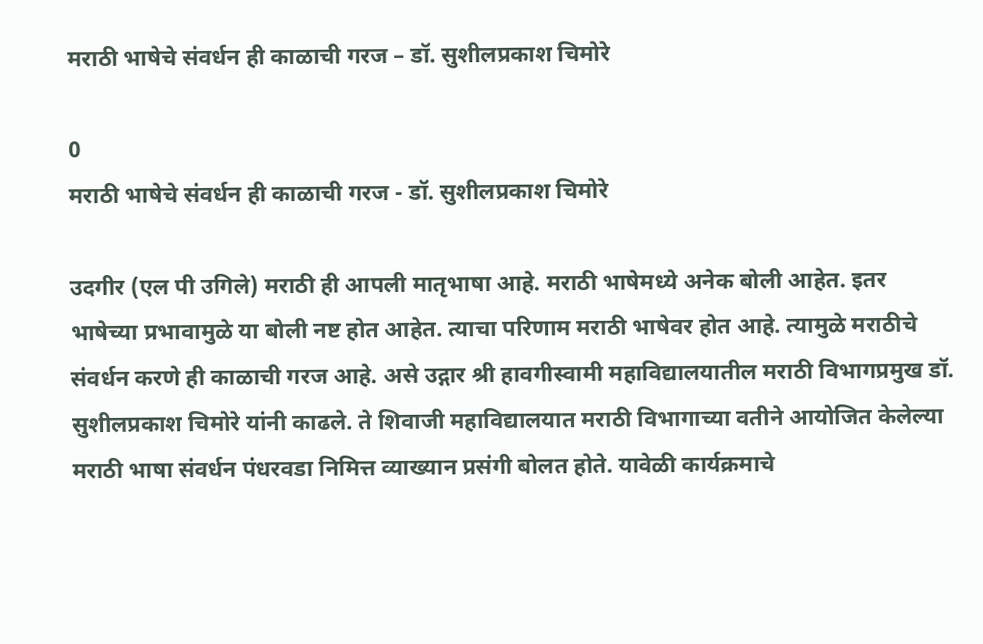मराठी भाषेचे संवर्धन ही काळाची गरज – डॉ. सुशीलप्रकाश चिमोरे

0
मराठी भाषेचे संवर्धन ही काळाची गरज - डॉ. सुशीलप्रकाश चिमोरे

उदगीर (एल पी उगिले) मराठी ही आपली मातृभाषा आहे. मराठी भाषेमध्ये अनेक बोली आहेत. इतर भाषेच्या प्रभावामुळे या बोली नष्ट होत आहेत. त्याचा परिणाम मराठी भाषेवर होत आहे. त्यामुळे मराठीचे संवर्धन करणे ही काळाची गरज आहे. असे उद्गार श्री हावगीस्वामी महाविद्यालयातील मराठी विभागप्रमुख डॉ. सुशीलप्रकाश चिमोरे यांनी काढले. ते शिवाजी महाविद्यालयात मराठी विभागाच्या वतीने आयोजित केलेल्या मराठी भाषा संवर्धन पंधरवडा निमित्त व्याख्यान प्रसंगी बोलत होते. यावेळी कार्यक्रमाचे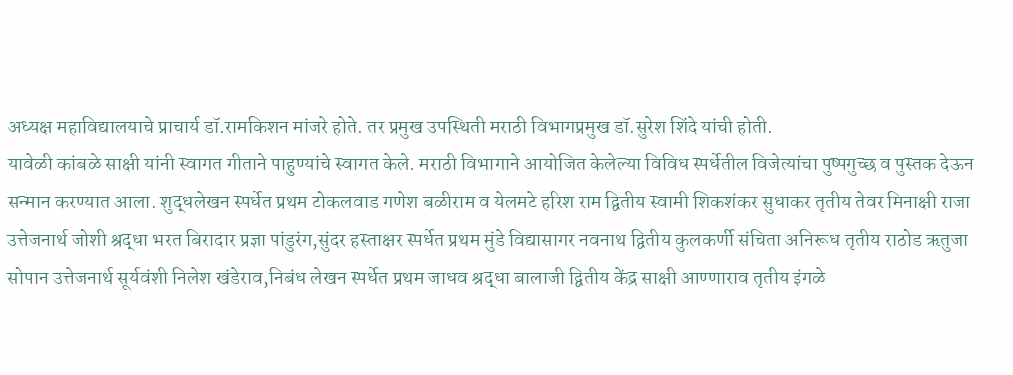अध्यक्ष महाविद्यालयाचे प्राचार्य डॉ.रामकिशन मांजरे होते. तर प्रमुख उपस्थिती मराठी विभागप्रमुख डॉ.सुरेश शिंदे यांची होती.
यावेळी कांबळे साक्षी यांनी स्वागत गीताने पाहुण्यांचे स्वागत केले. मराठी विभागाने आयोजित केलेल्या विविध स्पर्धेतील विजेत्यांचा पुष्पगुच्छ व पुस्तक देऊन सन्मान करण्यात आला. शुद्धलेखन स्पर्धेत प्रथम टोकलवाड गणेश बळीराम व येलमटे हरिश राम द्वितीय स्वामी शिकशंकर सुधाकर तृतीय तेवर मिनाक्षी राजा उत्तेजनार्थ जोशी श्रद्धा भरत बिरादार प्रज्ञा पांडुरंग,सुंदर हस्ताक्षर स्पर्धेत प्रथम मुंडे विद्यासागर नवनाथ द्वितीय कुलकर्णी संचिता अनिरूध तृतीय राठोड ऋतुजा सोपान उत्तेजनार्थ सूर्यवंशी निलेश खंडेराव,निबंध लेखन स्पर्धेत प्रथम जाधव श्रद्धा बालाजी द्वितीय केंद्र साक्षी आण्णाराव तृतीय इंगळे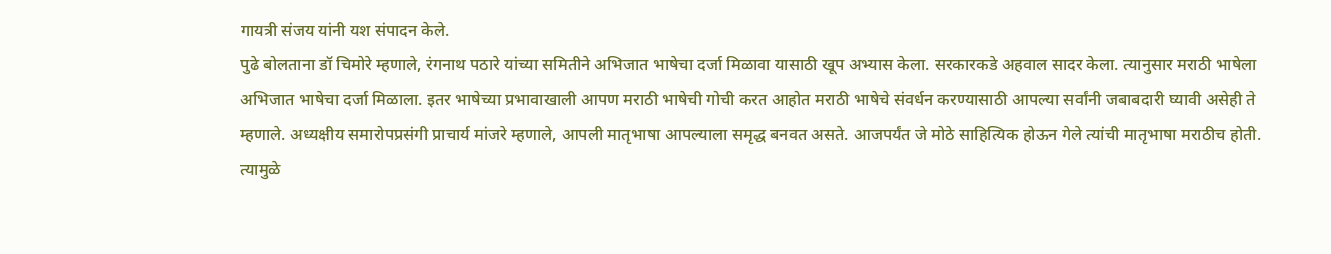गायत्री संजय यांनी यश संपादन केले.
पुढे बोलताना डॉ चिमोरे म्हणाले, रंगनाथ पठारे यांच्या समितीने अभिजात भाषेचा दर्जा मिळावा यासाठी खूप अभ्यास केला. सरकारकडे अहवाल सादर केला. त्यानुसार मराठी भाषेला अभिजात भाषेचा दर्जा मिळाला. इतर भाषेच्या प्रभावाखाली आपण मराठी भाषेची गोची करत आहोत मराठी भाषेचे संवर्धन करण्यासाठी आपल्या सर्वांनी जबाबदारी घ्यावी असेही ते म्हणाले. अध्यक्षीय समारोपप्रसंगी प्राचार्य मांजरे म्हणाले, आपली मातृभाषा आपल्याला समृद्ध बनवत असते. आजपर्यंत जे मोठे साहित्यिक होऊन गेले त्यांची मातृभाषा मराठीच होती. त्यामुळे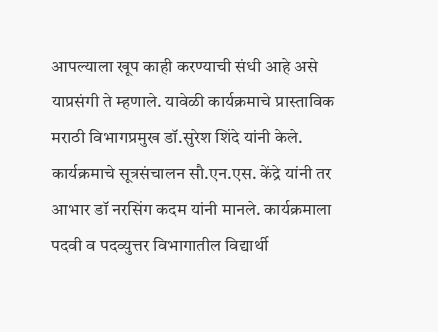आपल्याला खूप काही करण्याची संधी आहे असे याप्रसंगी ते म्हणाले. यावेळी कार्यक्रमाचे प्रास्ताविक मराठी विभागप्रमुख डॉ.सुरेश शिंदे यांनी केले. कार्यक्रमाचे सूत्रसंचालन सौ.एन.एस. केंद्रे यांनी तर आभार डॉ नरसिंग कदम यांनी मानले. कार्यक्रमाला पदवी व पदव्युत्तर विभागातील विद्यार्थी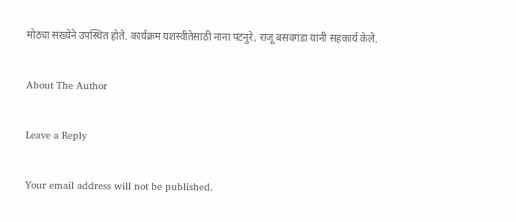मोठ्या संख्येने उपस्थित होते. कार्यक्रम यशस्वीतेसाठी नाना पटनुरे, राजू बसवगंडा यांनी सहकार्य केले.

About The Author

Leave a Reply

Your email address will not be published.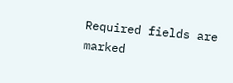Required fields are marked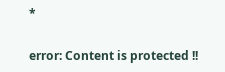*

error: Content is protected !!